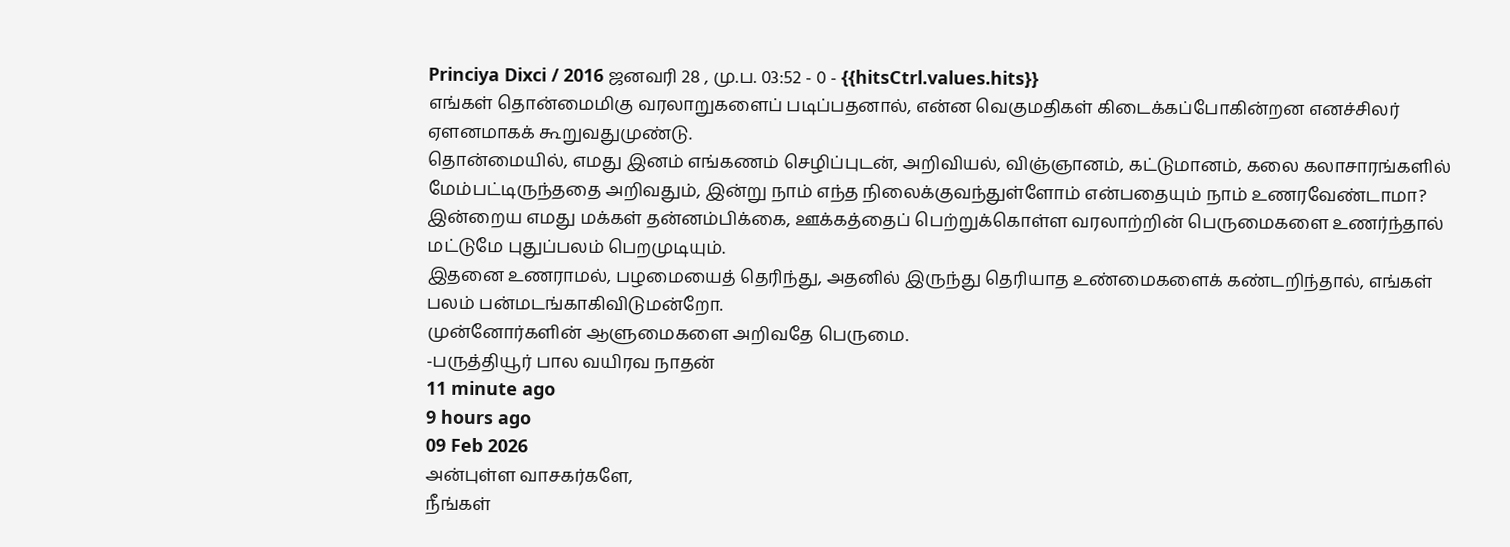Princiya Dixci / 2016 ஜனவரி 28 , மு.ப. 03:52 - 0 - {{hitsCtrl.values.hits}}
எங்கள் தொன்மைமிகு வரலாறுகளைப் படிப்பதனால், என்ன வெகுமதிகள் கிடைக்கப்போகின்றன எனச்சிலர் ஏளனமாகக் கூறுவதுமுண்டு.
தொன்மையில், எமது இனம் எங்கணம் செழிப்புடன், அறிவியல், விஞ்ஞானம், கட்டுமானம், கலை கலாசாரங்களில் மேம்பட்டிருந்ததை அறிவதும், இன்று நாம் எந்த நிலைக்குவந்துள்ளோம் என்பதையும் நாம் உணரவேண்டாமா?
இன்றைய எமது மக்கள் தன்னம்பிக்கை, ஊக்கத்தைப் பெற்றுக்கொள்ள வரலாற்றின் பெருமைகளை உணர்ந்தால் மட்டுமே புதுப்பலம் பெறமுடியும்.
இதனை உணராமல், பழமையைத் தெரிந்து, அதனில் இருந்து தெரியாத உண்மைகளைக் கண்டறிந்தால், எங்கள் பலம் பன்மடங்காகிவிடுமன்றோ.
முன்னோர்களின் ஆளுமைகளை அறிவதே பெருமை.
-பருத்தியூர் பால வயிரவ நாதன்
11 minute ago
9 hours ago
09 Feb 2026
அன்புள்ள வாசகர்களே,
நீங்கள்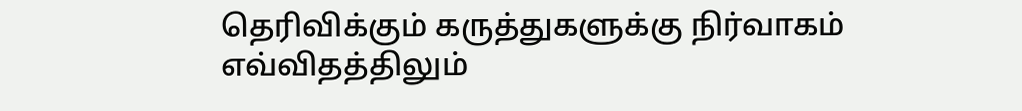தெரிவிக்கும் கருத்துகளுக்கு நிர்வாகம் எவ்விதத்திலும்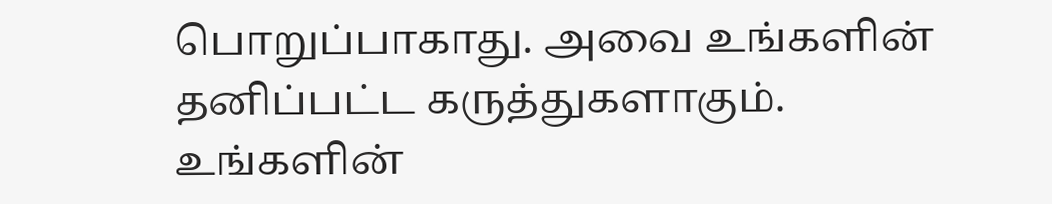பொறுப்பாகாது. அவை உங்களின் தனிப்பட்ட கருத்துகளாகும். உங்களின்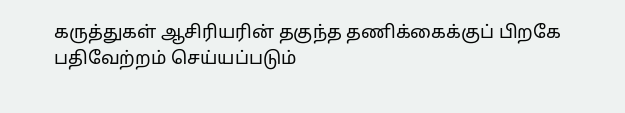கருத்துகள் ஆசிரியரின் தகுந்த தணிக்கைக்குப் பிறகே பதிவேற்றம் செய்யப்படும்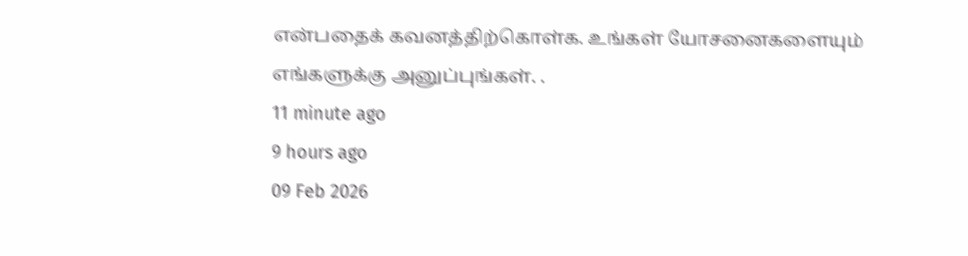என்பதைக் கவனத்திற்கொள்க. உங்கள் யோசனைகளையும் எங்களுக்கு அனுப்புங்கள். .
11 minute ago
9 hours ago
09 Feb 2026